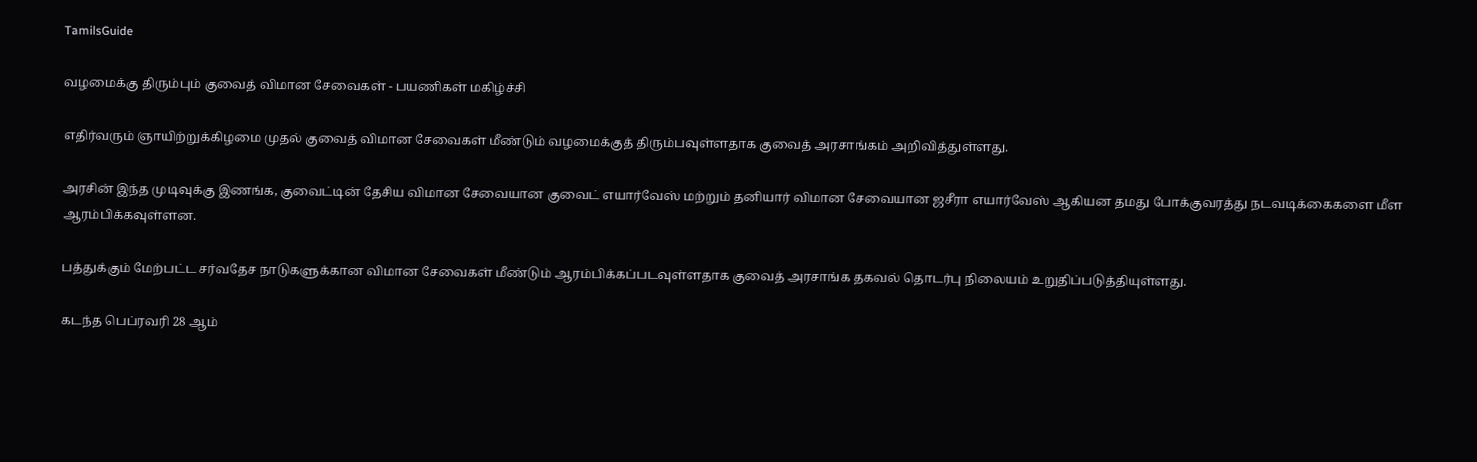TamilsGuide

வழமைக்கு திரும்பும் குவைத் விமான சேவைகள் - பயணிகள் மகிழ்ச்சி

எதிர்வரும் ஞாயிற்றுக்கிழமை முதல் குவைத் விமான சேவைகள் மீண்டும் வழமைக்குத் திரும்பவுள்ளதாக குவைத் அரசாங்கம் அறிவித்துள்ளது.

அரசின் இந்த முடிவுக்கு இணங்க, குவைட்டின் தேசிய விமான சேவையான குவைட் எயார்வேஸ் மற்றும் தனியார் விமான சேவையான ஜசீரா எயார்வேஸ் ஆகியன தமது போக்குவரத்து நடவடிக்கைகளை மீள ஆரம்பிக்கவுள்ளன.

பத்துக்கும் மேற்பட்ட சர்வதேச நாடுகளுக்கான விமான சேவைகள் மீண்டும் ஆரம்பிக்கப்படவுள்ளதாக குவைத் அரசாங்க தகவல் தொடர்பு நிலையம் உறுதிப்படுத்தியுள்ளது.

கடந்த பெப்ரவரி 28 ஆம்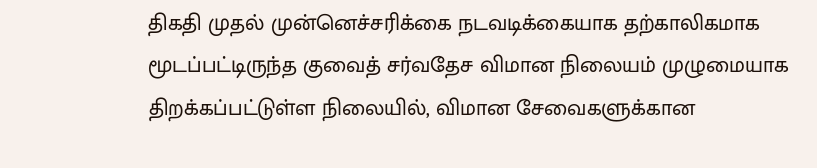திகதி முதல் முன்னெச்சரிக்கை நடவடிக்கையாக தற்காலிகமாக மூடப்பட்டிருந்த குவைத் சர்வதேச விமான நிலையம் முழுமையாக திறக்கப்பட்டுள்ள நிலையில், விமான சேவைகளுக்கான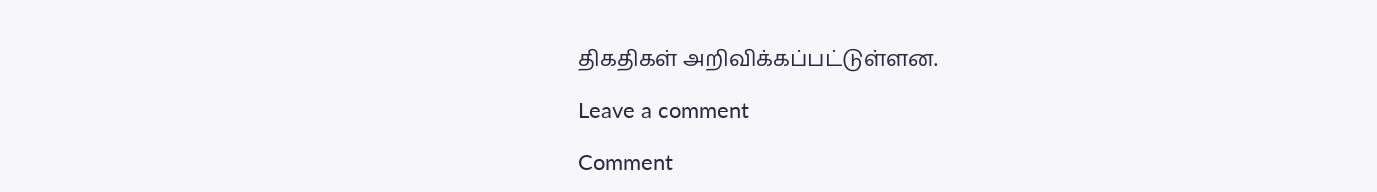திகதிகள் அறிவிக்கப்பட்டுள்ளன.

Leave a comment

Comment